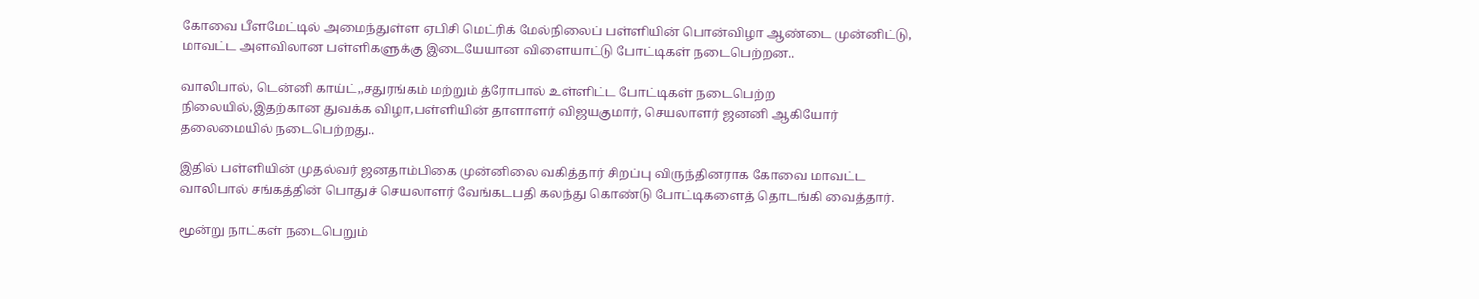கோவை பீளமேட்டில் அமைந்துள்ள ஏபிசி மெட்ரிக் மேல்நிலைப் பள்ளியின் பொன்விழா ஆண்டை முன்னிட்டு, மாவட்ட அளவிலான பள்ளிகளுக்கு இடையேயான விளையாட்டு போட்டிகள் நடைபெற்றன..

வாலிபால், டென்னி காய்ட்,,சதுரங்கம் மற்றும் த்ரோபால் உள்ளிட்ட போட்டிகள் நடைபெற்ற நிலையில்,இதற்கான துவக்க விழா,பள்ளியின் தாளாளர் விஜயகுமார், செயலாளர் ஜனனி ஆகியோர் தலைமையில் நடைபெற்றது..

இதில் பள்ளியின் முதல்வர் ஜனதாம்பிகை முன்னிலை வகித்தார் சிறப்பு விருந்தினராக கோவை மாவட்ட வாலிபால் சங்கத்தின் பொதுச் செயலாளர் வேங்கடபதி கலந்து கொண்டு போட்டிகளைத் தொடங்கி வைத்தார்.

மூன்று நாட்கள் நடைபெறும்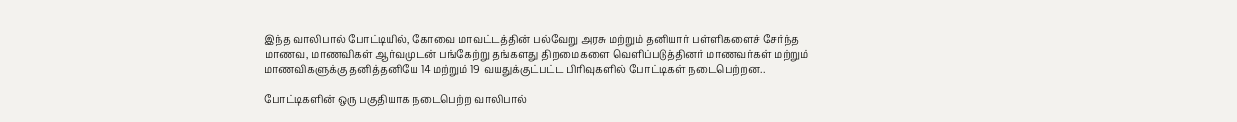இந்த வாலிபால் போட்டியில், கோவை மாவட்டத்தின் பல்வேறு அரசு மற்றும் தனியார் பள்ளிகளைச் சேர்ந்த மாணவ, மாணவிகள் ஆர்வமுடன் பங்கேற்று தங்களது திறமைகளை வெளிப்படுத்தினர் மாணவர்கள் மற்றும் மாணவிகளுக்கு தனித்தனியே 14 மற்றும் 19 வயதுக்குட்பட்ட பிரிவுகளில் போட்டிகள் நடைபெற்றன..

போட்டிகளின் ஒரு பகுதியாக நடைபெற்ற வாலிபால்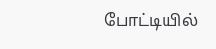போட்டியில்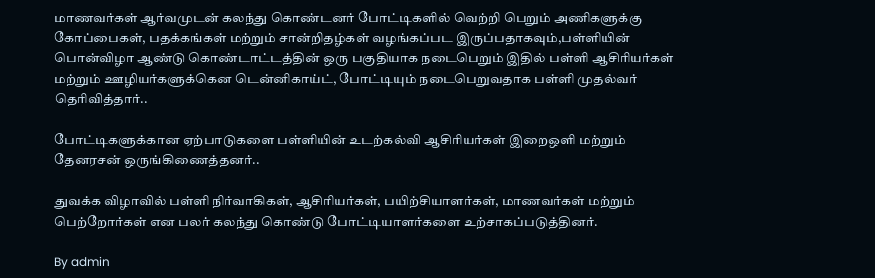மாணவர்கள் ஆர்வமுடன் கலந்து கொண்டனர் போட்டிகளில் வெற்றி பெறும் அணிகளுக்கு கோப்பைகள், பதக்கங்கள் மற்றும் சான்றிதழ்கள் வழங்கப்பட இருப்பதாகவும்,பள்ளியின் பொன்விழா ஆண்டு கொண்டாட்டத்தின் ஒரு பகுதியாக நடைபெறும் இதில் பள்ளி ஆசிரியர்கள் மற்றும் ஊழியர்களுக்கென டென்னிகாய்ட், போட்டியும் நடைபெறுவதாக பள்ளி முதல்வர் தெரிவித்தார்..

போட்டிகளுக்கான ஏற்பாடுகளை பள்ளியின் உடற்கல்வி ஆசிரியர்கள் இறைஒளி மற்றும் தேனரசன் ஒருங்கிணைத்தனர்..

துவக்க விழாவில் பள்ளி நிர்வாகிகள், ஆசிரியர்கள், பயிற்சியாளர்கள், மாணவர்கள் மற்றும் பெற்றோர்கள் என பலர் கலந்து கொண்டு போட்டியாளர்களை உற்சாகப்படுத்தினர்.

By admin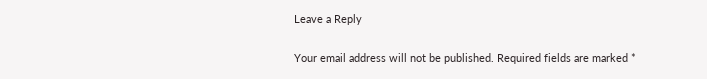Leave a Reply

Your email address will not be published. Required fields are marked *